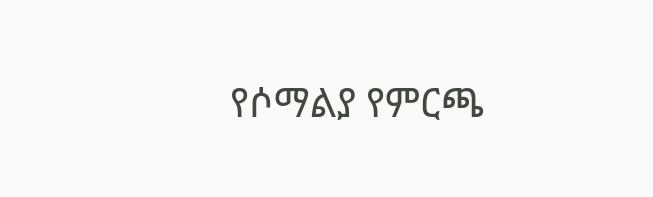የሶማልያ የምርጫ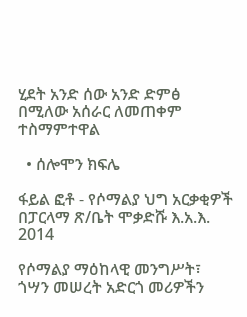ሂደት አንድ ሰው አንድ ድምፅ በሚለው አሰራር ለመጠቀም ተስማምተዋል

  • ሰሎሞን ክፍሌ

ፋይል ፎቶ - የሶማልያ ህግ አርቃቂዎች በፓርላማ ጽ/ቤት ሞቃድሹ እ.አ.እ. 2014

የሶማልያ ማዕከላዊ መንግሥት፣ ጎሣን መሠረት አድርጎ መሪዎችን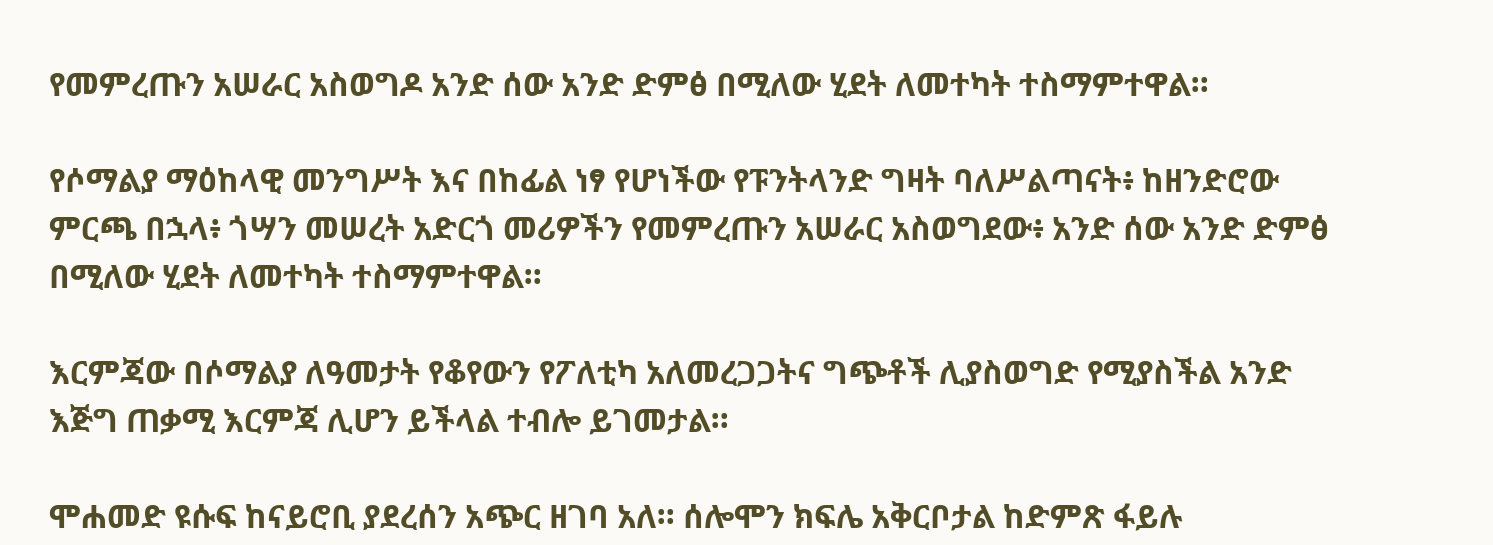የመምረጡን አሠራር አስወግዶ አንድ ሰው አንድ ድምፅ በሚለው ሂደት ለመተካት ተስማምተዋል።

የሶማልያ ማዕከላዊ መንግሥት እና በከፊል ነፃ የሆነችው የፑንትላንድ ግዛት ባለሥልጣናት፥ ከዘንድሮው ምርጫ በኋላ፥ ጎሣን መሠረት አድርጎ መሪዎችን የመምረጡን አሠራር አስወግደው፥ አንድ ሰው አንድ ድምፅ በሚለው ሂደት ለመተካት ተስማምተዋል።

እርምጃው በሶማልያ ለዓመታት የቆየውን የፖለቲካ አለመረጋጋትና ግጭቶች ሊያስወግድ የሚያስችል አንድ እጅግ ጠቃሚ እርምጃ ሊሆን ይችላል ተብሎ ይገመታል።

ሞሐመድ ዩሱፍ ከናይሮቢ ያደረሰን አጭር ዘገባ አለ። ሰሎሞን ክፍሌ አቅርቦታል ከድምጽ ፋይሉ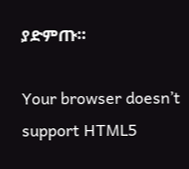ያድምጡ።

Your browser doesn’t support HTML5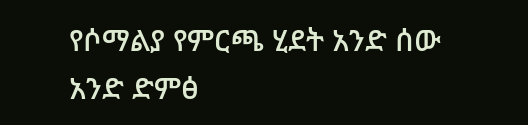የሶማልያ የምርጫ ሂደት አንድ ሰው አንድ ድምፅ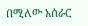በሚለው አሰራር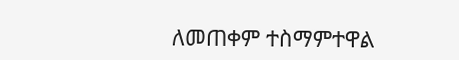ለመጠቀም ተስማምተዋል